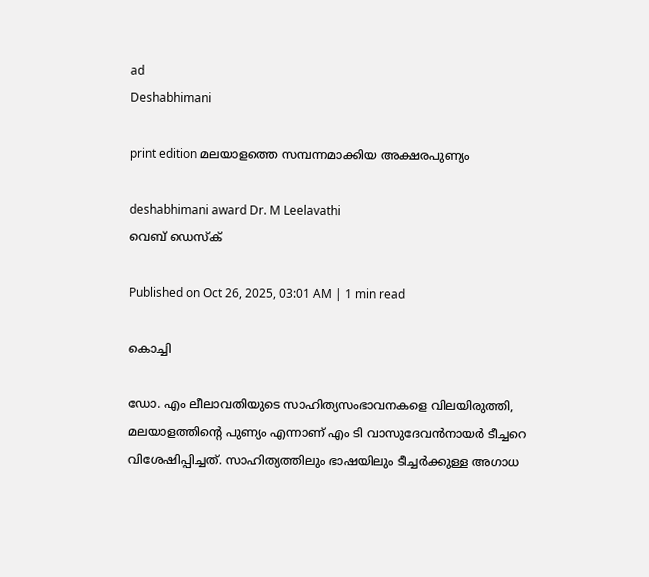ad
Deshabhimani

print edition മലയാളത്തെ സമ്പന്നമാക്കിയ അക്ഷരപുണ്യം

deshabhimani award Dr. M Leelavathi
വെബ് ഡെസ്ക്

Published on Oct 26, 2025, 03:01 AM | 1 min read

കൊച്ചി

ഡോ. എം ലീലാവതിയുടെ സാഹിത്യസംഭാവനകളെ വിലയിരുത്തി, മലയാളത്തിന്റെ പുണ്യം എന്നാണ്‌ എം ടി വാസുദേവൻനായർ ടീച്ചറെ വിശേഷിപ്പിച്ചത്‌. സാഹിത്യത്തിലും ഭാഷയിലും ടീച്ചർക്കുള്ള അഗാധ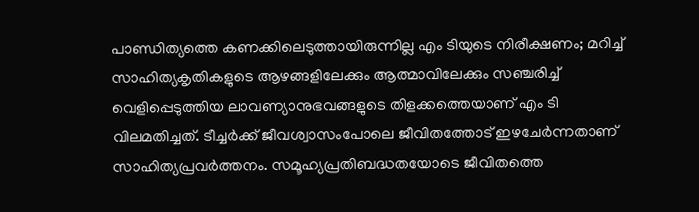പാണ്ഡിത്യത്തെ കണക്കിലെടുത്തായിരുന്നില്ല എം ടിയുടെ നിരീക്ഷണം; മറിച്ച്‌ സാഹിത്യകൃതികളുടെ ആഴങ്ങളിലേക്കും ആത്മാവിലേക്കും സഞ്ചരിച്ച്‌ വെളിപ്പെടുത്തിയ ലാവണ്യാനുഭവങ്ങളുടെ തിളക്കത്തെയാണ്‌ എം ടി വിലമതിച്ചത്‌. ടീച്ചർക്ക്‌ ജീവശ്വാസംപോലെ ജീവിതത്തോട്‌ ഇഴചേർന്നതാണ്‌ സാഹിത്യപ്രവർത്തനം. സമൂഹ്യപ്രതിബദ്ധതയോടെ ജീവിതത്തെ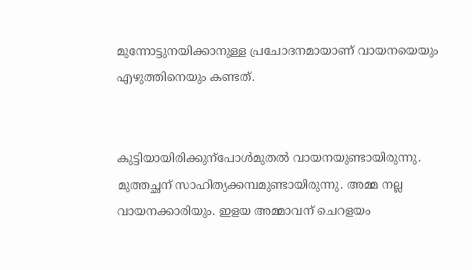മുന്നോട്ടുനയിക്കാനുള്ള പ്രചോദനമായാണ്‌ വായനയെയും എഴുത്തിനെയും കണ്ടത്‌.


കുട്ടിയായിരിക്കുന്പോൾമുതൽ വായനയുണ്ടായിരുന്നു. മുത്തച്ഛന്‌ സാഹിത്യക്കമ്പമുണ്ടായിരുന്നു. അമ്മ നല്ല വായനക്കാരിയും. ഇളയ അമ്മാവന്‌ ചെറളയം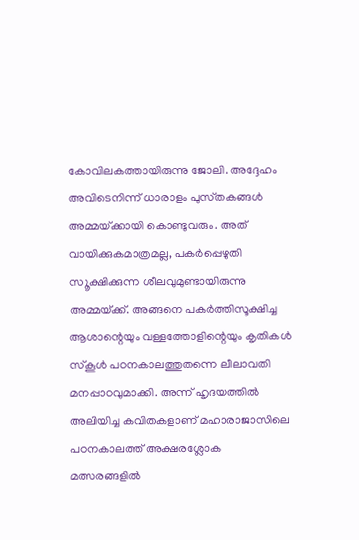കോവിലകത്തായിരുന്നു ജോലി. അദ്ദേഹം അവിടെനിന്ന്‌ ധാരാളം പുസ്‌തകങ്ങൾ അമ്മയ്‌ക്കായി കൊണ്ടുവരും. അത്‌ വായിക്കുകമാത്രമല്ല, പകർപ്പെഴുതി സ‍ൂക്ഷിക്കുന്ന ശീലവുമുണ്ടായിരുന്നു അമ്മയ്‌ക്ക്‌. അങ്ങനെ പകർത്തിസൂക്ഷിച്ച ആശാന്റെയും വള്ളത്തോളിന്റെയും കൃതികൾ സ്‌കൂൾ പഠനകാലത്തുതന്നെ ലീലാവതി മനപ്പാഠവുമാക്കി. അന്ന്‌ ഹൃദയത്തിൽ അലിയിച്ച കവിതകളാണ്‌ മഹാരാജാസിലെ പഠനകാലത്ത്‌ അക്ഷരശ്ലോക മത്സരങ്ങളിൽ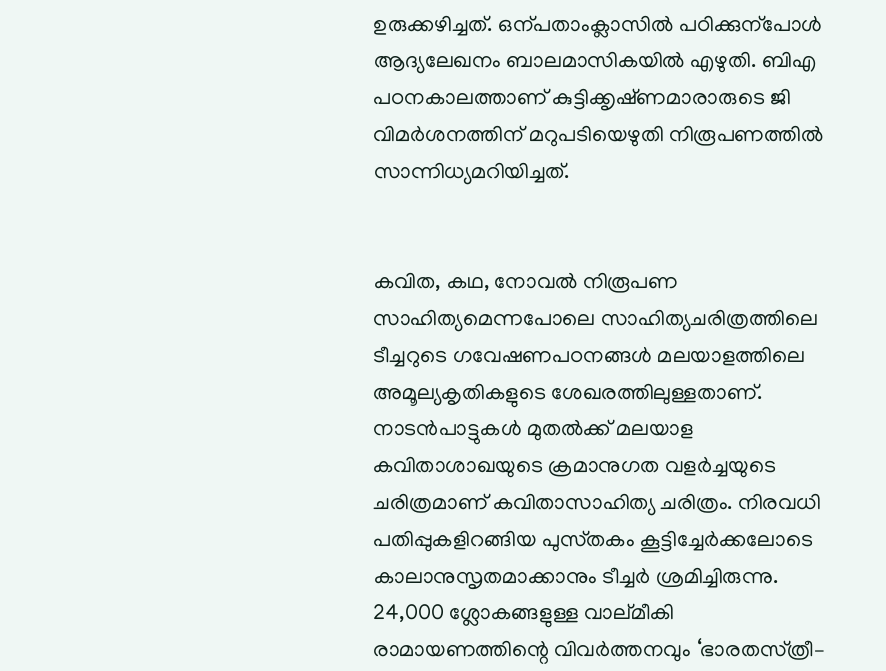ഉരുക്കഴിച്ചത്‌. ഒന്പതാംക്ലാസിൽ പഠിക്കുന്പോൾ ആദ്യലേഖനം ബാലമാസികയിൽ എഴുതി. ബിഎ പഠനകാലത്താണ്‌ കുട്ടിക്കൃഷ്‌ണമാരാരുടെ ജി വിമർശനത്തിന്‌ മറുപടിയെഴുതി നിരൂപണത്തിൽ സാന്നിധ്യമറിയിച്ചത്‌.


കവിത, കഥ, നോവൽ നിരൂപണ സാഹിത്യമെന്നപോലെ സാഹിത്യചരിത്രത്തിലെ ടീച്ചറുടെ ഗവേഷണപഠനങ്ങൾ മലയാളത്തിലെ അമൂല്യകൃതികളുടെ ശേഖരത്തിലുള്ളതാണ്‌. നാടൻപാട്ടുകൾ മുതൽക്ക്‌ മലയാള കവിതാശാഖയുടെ ക്രമാനുഗത വളർച്ചയുടെ ചരിത്രമാണ്‌ കവിതാസാഹിത്യ ചരിത്രം. നിരവധി പതിപ്പുകളിറങ്ങിയ പുസ്‌തകം കൂട്ടിച്ചേർക്കലോടെ കാലാനുസൃതമാക്കാനും ടീച്ചർ ശ്രമിച്ചിരുന്നു. 24,000 ശ്ലോകങ്ങളുള്ള വാല്‌മീകി രാമായണത്തിന്റെ വിവർത്തനവും ‘ഭാരതസ്‌ത്രീ–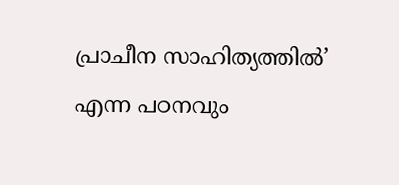പ്രാചീന സാഹിത്യത്തിൽ’ എന്ന പഠനവും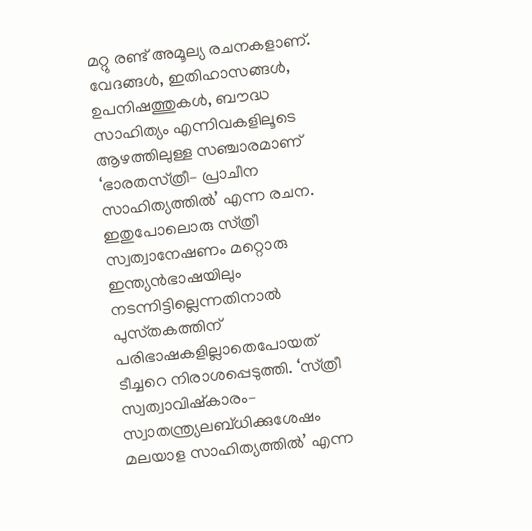മറ്റു രണ്ട്‌ അമൂല്യ രചനകളാണ്‌. വേദങ്ങൾ, ഇതിഹാസങ്ങൾ, ഉപനിഷത്തുകൾ, ബ‍ൗദ്ധ സാഹിത്യം എന്നിവകളിലൂടെ ആഴത്തിലുള്ള സഞ്ചാരമാണ്‌ ‘ഭാരതസ്‌ത്രീ– പ്രാചീന സാഹിത്യത്തിൽ’ എന്ന രചന. ഇതുപോലൊരു സ്‌ത്രീ സ്വത്വാനേഷണം മറ്റൊരു ഇന്ത്യൻഭാഷയിലും നടന്നിട്ടില്ലെന്നതിനാൽ പുസ്‌തകത്തിന്‌ പരിഭാഷകളില്ലാതെപോയത്‌ ടീച്ചറെ നിരാശപ്പെടുത്തി. ‘സ്‌ത്രീ സ്വത്വാവിഷ്‌കാരം– സ്വാതന്ത്ര്യലബ്ധിക്കുശേഷം മലയാള സാഹിത്യത്തിൽ’ എന്ന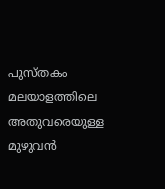പുസ്‌തകം മലയാളത്തിലെ അതുവരെയുള്ള മുഴുവൻ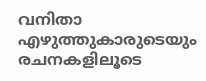വനിതാ എഴുത്തുകാരുടെയും രചനകളിലൂടെ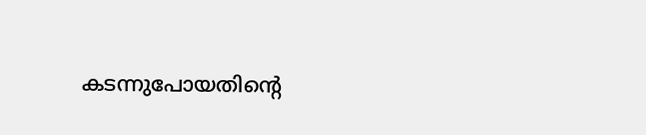കടന്നുപോയതിന്റെ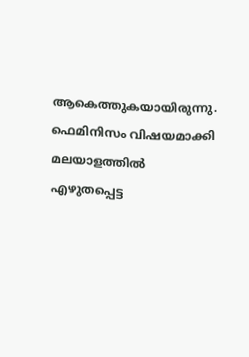ആകെത്തുകയായിരുന്നു. ഫെമിനിസം വിഷയമാക്കി മലയാളത്തിൽ എഴുതപ്പെട്ട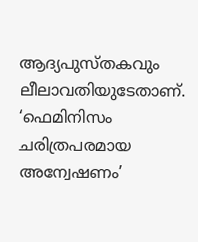ആദ്യപുസ്‌തകവും ലീലാവതിയുടേതാണ്‌. ‘ഫെമിനിസം ചരിത്രപരമായ അന്വേഷണം’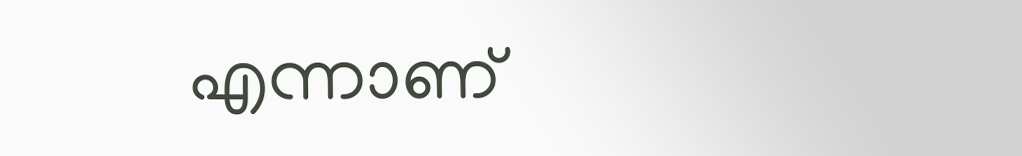എന്നാണ്‌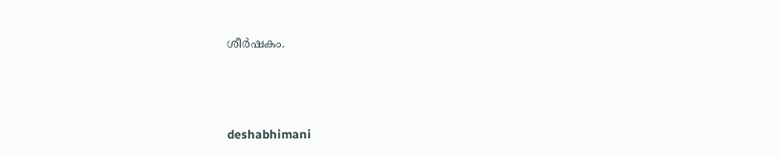ശീർഷകം.



deshabhimani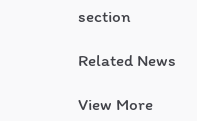section

Related News

View More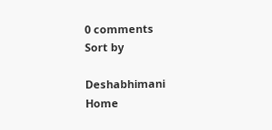0 comments
Sort by

Deshabhimani
Home